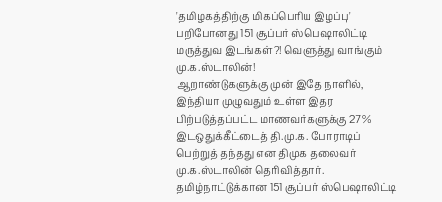'தமிழகத்திற்கு மிகப்பெரிய இழப்பு' பறிபோனது 151 சூப்பர் ஸ்பெஷாலிட்டி மருத்துவ இடங்கள்?! வெளுத்து வாங்கும் மு.க.ஸ்டாலின்!
ஆறாண்டுகளுக்கு முன் இதே நாளில், இந்தியா முழுவதும் உள்ள இதர பிற்படுத்தப்பட்ட மாணவர்களுக்கு 27% இடஒதுக்கீட்டைத் தி.மு.க. போராடிப் பெற்றுத் தந்தது என திமுக தலைவர் மு.க.ஸ்டாலின் தெரிவித்தார்.
தமிழ்நாட்டுக்கான 151 சூப்பர் ஸ்பெஷாலிட்டி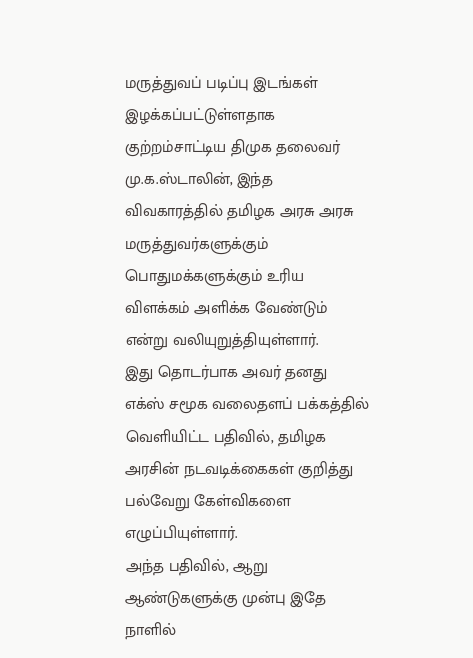மருத்துவப் படிப்பு இடங்கள் இழக்கப்பட்டுள்ளதாக குற்றம்சாட்டிய திமுக தலைவர் மு.க.ஸ்டாலின், இந்த விவகாரத்தில் தமிழக அரசு அரசு மருத்துவர்களுக்கும் பொதுமக்களுக்கும் உரிய விளக்கம் அளிக்க வேண்டும் என்று வலியுறுத்தியுள்ளார்.
இது தொடர்பாக அவர் தனது எக்ஸ் சமூக வலைதளப் பக்கத்தில் வெளியிட்ட பதிவில், தமிழக அரசின் நடவடிக்கைகள் குறித்து பல்வேறு கேள்விகளை எழுப்பியுள்ளார்.
அந்த பதிவில், ஆறு ஆண்டுகளுக்கு முன்பு இதே நாளில்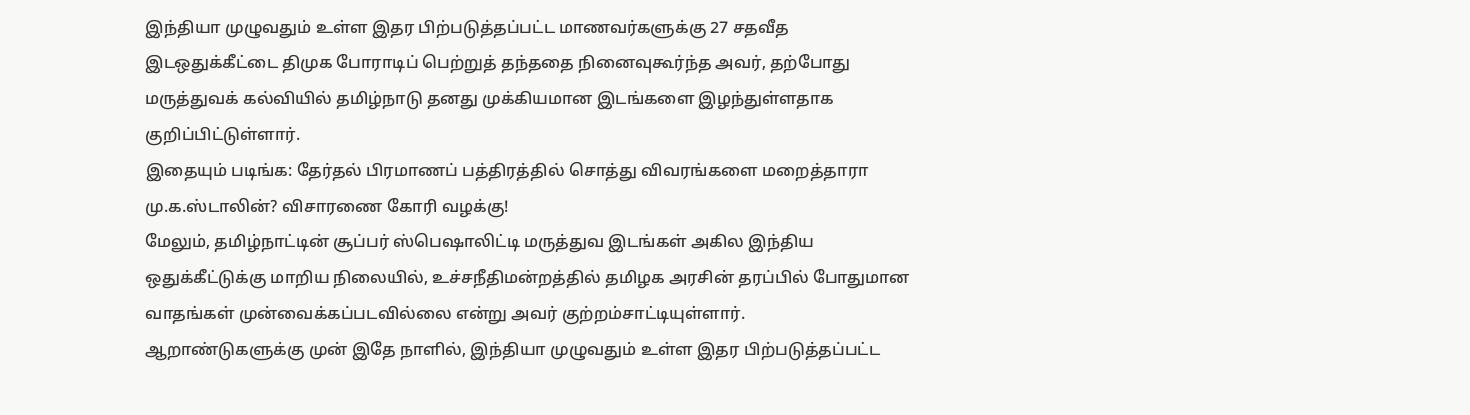இந்தியா முழுவதும் உள்ள இதர பிற்படுத்தப்பட்ட மாணவர்களுக்கு 27 சதவீத இடஒதுக்கீட்டை திமுக போராடிப் பெற்றுத் தந்ததை நினைவுகூர்ந்த அவர், தற்போது மருத்துவக் கல்வியில் தமிழ்நாடு தனது முக்கியமான இடங்களை இழந்துள்ளதாக குறிப்பிட்டுள்ளார்.
இதையும் படிங்க: தேர்தல் பிரமாணப் பத்திரத்தில் சொத்து விவரங்களை மறைத்தாரா மு.க.ஸ்டாலின்? விசாரணை கோரி வழக்கு!
மேலும், தமிழ்நாட்டின் சூப்பர் ஸ்பெஷாலிட்டி மருத்துவ இடங்கள் அகில இந்திய ஒதுக்கீட்டுக்கு மாறிய நிலையில், உச்சநீதிமன்றத்தில் தமிழக அரசின் தரப்பில் போதுமான வாதங்கள் முன்வைக்கப்படவில்லை என்று அவர் குற்றம்சாட்டியுள்ளார்.
ஆறாண்டுகளுக்கு முன் இதே நாளில், இந்தியா முழுவதும் உள்ள இதர பிற்படுத்தப்பட்ட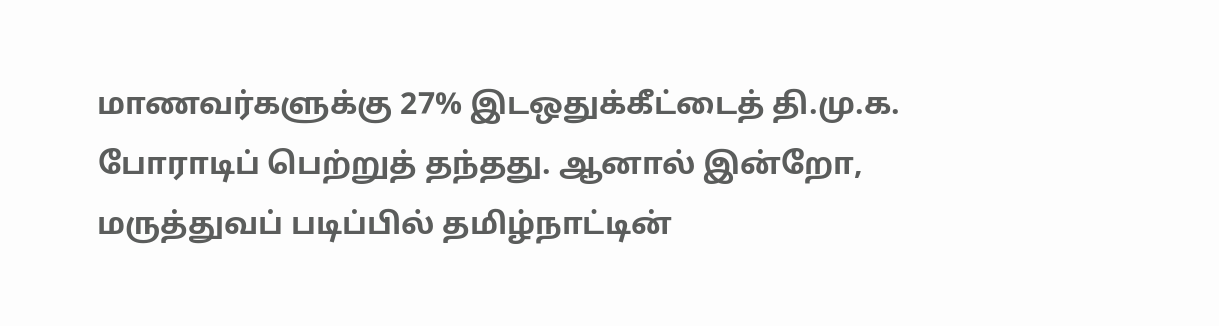மாணவர்களுக்கு 27% இடஒதுக்கீட்டைத் தி.மு.க. போராடிப் பெற்றுத் தந்தது. ஆனால் இன்றோ, மருத்துவப் படிப்பில் தமிழ்நாட்டின்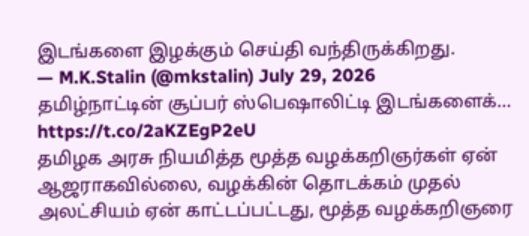இடங்களை இழக்கும் செய்தி வந்திருக்கிறது.
— M.K.Stalin (@mkstalin) July 29, 2026
தமிழ்நாட்டின் சூப்பர் ஸ்பெஷாலிட்டி இடங்களைக்… https://t.co/2aKZEgP2eU
தமிழக அரசு நியமித்த மூத்த வழக்கறிஞர்கள் ஏன் ஆஜராகவில்லை, வழக்கின் தொடக்கம் முதல் அலட்சியம் ஏன் காட்டப்பட்டது, மூத்த வழக்கறிஞரை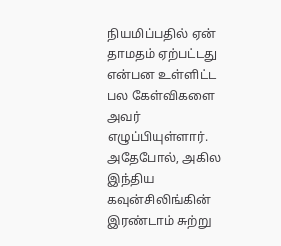நியமிப்பதில் ஏன் தாமதம் ஏற்பட்டது என்பன உள்ளிட்ட பல கேள்விகளை அவர் எழுப்பியுள்ளார்.
அதேபோல், அகில இந்திய கவுன்சிலிங்கின் இரண்டாம் சுற்று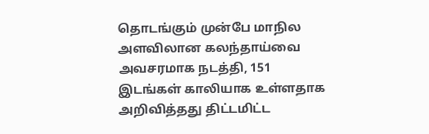தொடங்கும் முன்பே மாநில அளவிலான கலந்தாய்வை அவசரமாக நடத்தி, 151 இடங்கள் காலியாக உள்ளதாக அறிவித்தது திட்டமிட்ட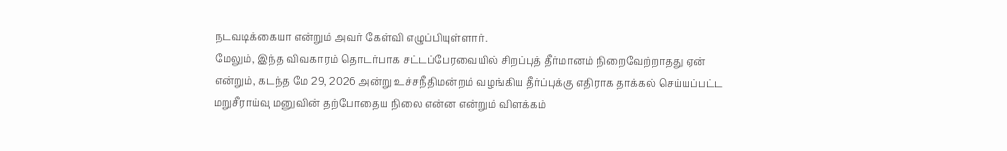நடவடிக்கையா என்றும் அவர் கேள்வி எழுப்பியுள்ளார்.
மேலும், இந்த விவகாரம் தொடர்பாக சட்டப்பேரவையில் சிறப்புத் தீர்மானம் நிறைவேற்றாதது ஏன் என்றும், கடந்த மே 29, 2026 அன்று உச்சநீதிமன்றம் வழங்கிய தீர்ப்புக்கு எதிராக தாக்கல் செய்யப்பட்ட மறுசீராய்வு மனுவின் தற்போதைய நிலை என்ன என்றும் விளக்கம்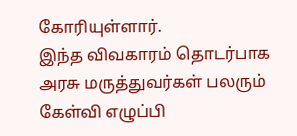கோரியுள்ளார்.
இந்த விவகாரம் தொடர்பாக அரசு மருத்துவர்கள் பலரும் கேள்வி எழுப்பி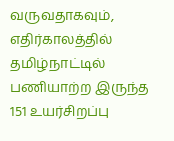வருவதாகவும், எதிர்காலத்தில் தமிழ்நாட்டில் பணியாற்ற இருந்த 151 உயர்சிறப்பு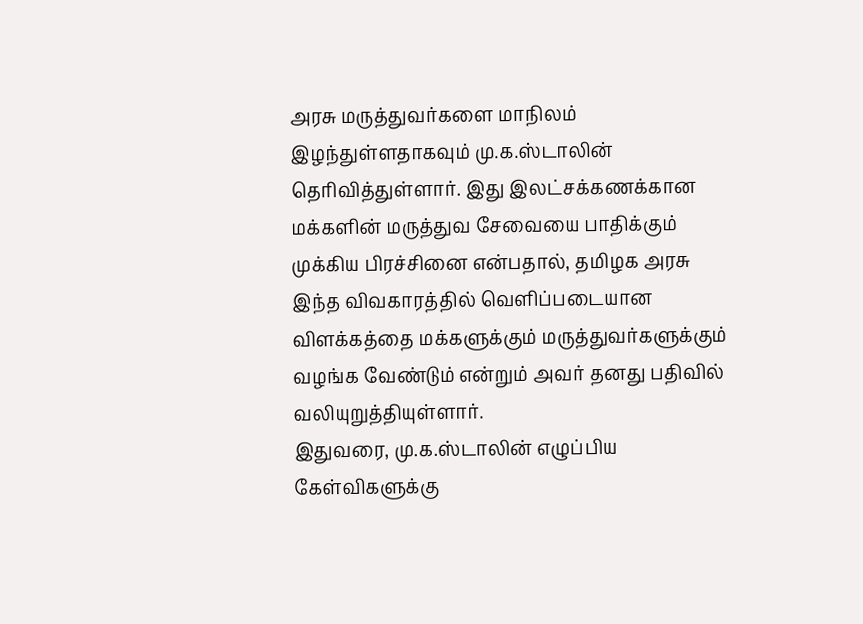அரசு மருத்துவர்களை மாநிலம் இழந்துள்ளதாகவும் மு.க.ஸ்டாலின் தெரிவித்துள்ளார். இது இலட்சக்கணக்கான மக்களின் மருத்துவ சேவையை பாதிக்கும் முக்கிய பிரச்சினை என்பதால், தமிழக அரசு இந்த விவகாரத்தில் வெளிப்படையான விளக்கத்தை மக்களுக்கும் மருத்துவர்களுக்கும் வழங்க வேண்டும் என்றும் அவர் தனது பதிவில் வலியுறுத்தியுள்ளார்.
இதுவரை, மு.க.ஸ்டாலின் எழுப்பிய கேள்விகளுக்கு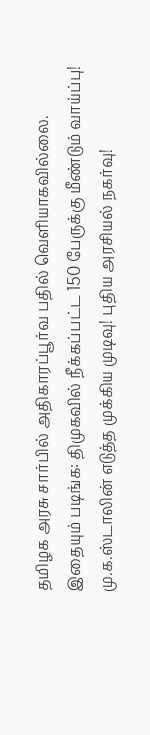தமிழக அரசு சார்பில் அதிகாரப்பூர்வ பதில் வெளியாகவில்லை.
இதையும் படிங்க: திமுகவில் நீக்கப்பட்ட 150 பேருக்கு மீண்டும் வாய்ப்பு! மு.க.ஸ்டாலின் எடுத்த முக்கிய முடிவு! புதிய அரசியல் நகர்வு!